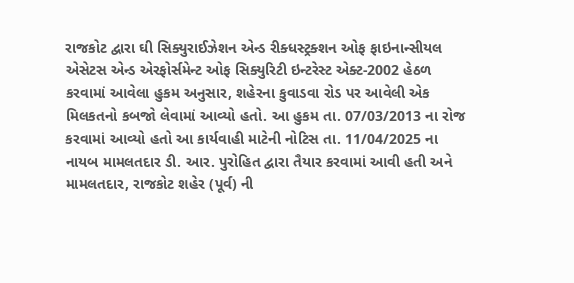રાજકોટ દ્વારા ઘી સિક્યુરાઈઝેશન એન્ડ રીક્ધસ્ટ્રક્શન ઓફ ફાઇનાન્સીયલ એસેટસ એન્ડ એરફોર્સમેન્ટ ઓફ સિક્યુરિટી ઇન્ટરેસ્ટ એક્ટ-2002 હેઠળ કરવામાં આવેલા હુકમ અનુસાર, શહેરના કુવાડવા રોડ પર આવેલી એક મિલકતનો કબજો લેવામાં આવ્યો હતો. આ હુકમ તા. 07/03/2013 ના રોજ કરવામાં આવ્યો હતો આ કાર્યવાહી માટેની નોટિસ તા. 11/04/2025 ના નાયબ મામલતદાર ડી. આર. પુરોહિત દ્વારા તૈયાર કરવામાં આવી હતી અને મામલતદાર, રાજકોટ શહેર (પૂર્વ) ની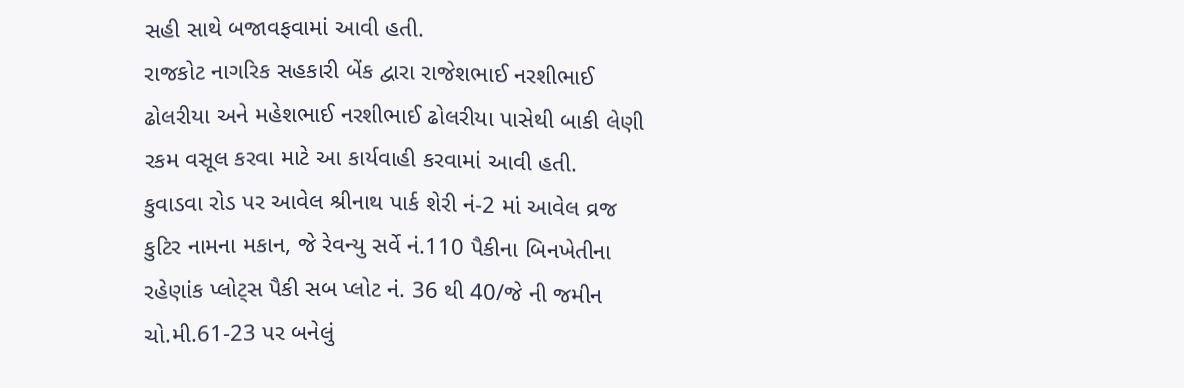સહી સાથે બજાવફવામાં આવી હતી.
રાજકોટ નાગરિક સહકારી બેંક દ્વારા રાજેશભાઈ નરશીભાઈ ઢોલરીયા અને મહેશભાઈ નરશીભાઈ ઢોલરીયા પાસેથી બાકી લેણી રકમ વસૂલ કરવા માટે આ કાર્યવાહી કરવામાં આવી હતી.
કુવાડવા રોડ પર આવેલ શ્રીનાથ પાર્ક શેરી નં-2 માં આવેલ વ્રજ કુટિર નામના મકાન, જે રેવન્યુ સર્વે નં.110 પૈકીના બિનખેતીના રહેણાંક પ્લોટ્સ પૈકી સબ પ્લોટ નં. 36 થી 40/જે ની જમીન ચો.મી.61-23 પર બનેલું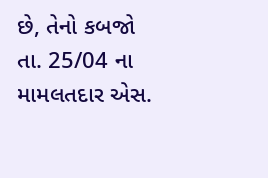છે, તેનો કબજો તા. 25/04 ના મામલતદાર એસ.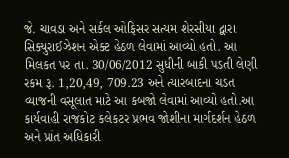જે. ચાવડા અને સર્કલ ઓફિસર સત્યમ શેરસીયા દ્વારા સિક્યુરાઈઝેશન એક્ટ હેઠળ લેવામાં આવ્યો હતો. આ મિલકત પર તા. 30/06/2012 સુધીની બાકી પડતી લેણી રકમ રૂ. 1,20,49, 709.23 અને ત્યારબાદના ચડત વ્યાજની વસૂલાત માટે આ કબજો લેવામાં આવ્યો હતો.આ કાર્યવાહી રાજકોટ કલેકટર પ્રભવ જોશીના માર્ગદર્શન હેઠળ અને પ્રાંત અધિકારી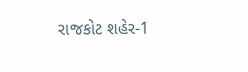રાજકોટ શહેર-1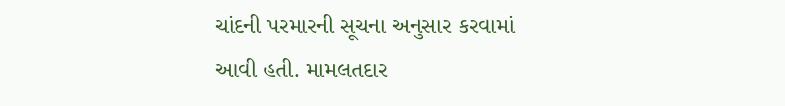ચાંદની પરમારની સૂચના અનુસાર કરવામાં આવી હતી. મામલતદાર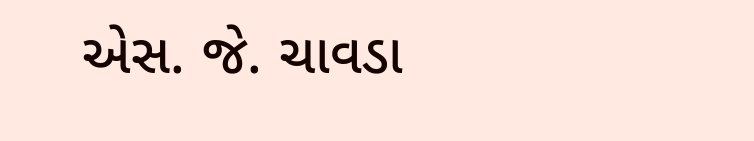એસ. જે. ચાવડા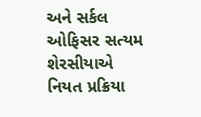અને સર્કલ ઓફિસર સત્યમ શેરસીયાએ નિયત પ્રક્રિયા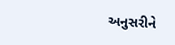અનુસરીને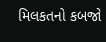મિલકતનો કબજો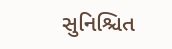સુનિશ્ચિત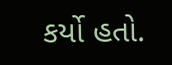કર્યો હતો.